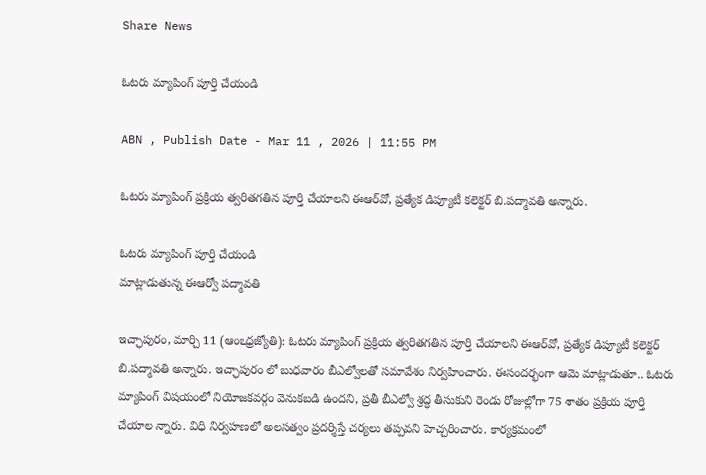Share News

ఓటరు మ్యాపింగ్‌ పూర్తి చేయండి

ABN , Publish Date - Mar 11 , 2026 | 11:55 PM

ఓటరు మ్యాపింగ్‌ ప్రక్రియ త్వరితగతిన పూర్తి చేయాలని ఈఆర్‌వో, ప్రత్యేక డిప్యూటీ కలెక్టర్‌ బి.పద్మావతి అన్నారు.

ఓటరు మ్యాపింగ్‌ పూర్తి చేయండి
మాట్లాడుతున్న ఈఆర్వో పద్మావతి

ఇచ్ఛాపురం, మార్చి 11 (ఆంఽధ్రజ్యోతి): ఓటరు మ్యాపింగ్‌ ప్రక్రియ త్వరితగతిన పూర్తి చేయాలని ఈఆర్‌వో, ప్రత్యేక డిప్యూటీ కలెక్టర్‌ బి.పద్మావతి అన్నారు. ఇచ్ఛాపురం లో బుధవారం బీఎల్వోలతో సమావేశం నిర్వహించారు. ఈసందర్భంగా ఆమె మాట్లాడుతూ.. ఓటరు మ్యాపింగ్‌ విషయంలో నియోజకవర్గం వెనుకబడి ఉందని, ప్రతీ బీఎల్వో శ్రద్ధ తీసుకుని రెండు రోజుల్లోగా 75 శాతం ప్రక్రియ పూర్తి చేయాల న్నారు. విధి నిర్వహణలో అలసత్వం ప్రదర్శిస్తే చర్యలు తప్పవని హెచ్చరించారు. కార్యక్రమంలో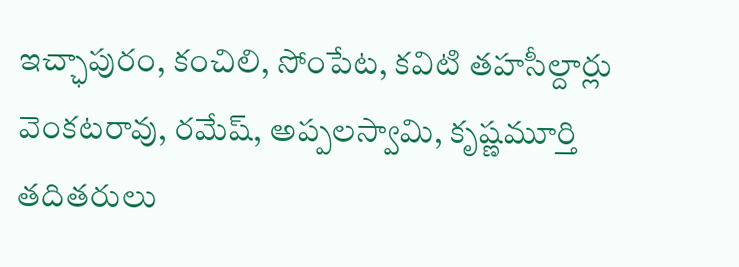ఇచ్ఛాపురం, కంచిలి, సోంపేట, కవిటి తహసీల్దార్లు వెంకటరావు, రమేష్‌, అప్పలస్వామి, కృష్ణమూర్తి తదితరులు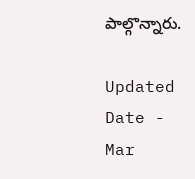పాల్గొన్నారు.

Updated Date - Mar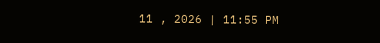11 , 2026 | 11:55 PM